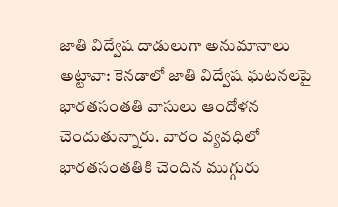జాతి విద్వేష దాడులుగా అనుమానాలు
అట్టావా: కెనడాలో జాతి విద్వేష ఘటనలపై భారతసంతతి వాసులు ఆందోళన చెందుతున్నారు. వారం వ్యవధిలో భారతసంతతికి చెందిన ముగ్గురు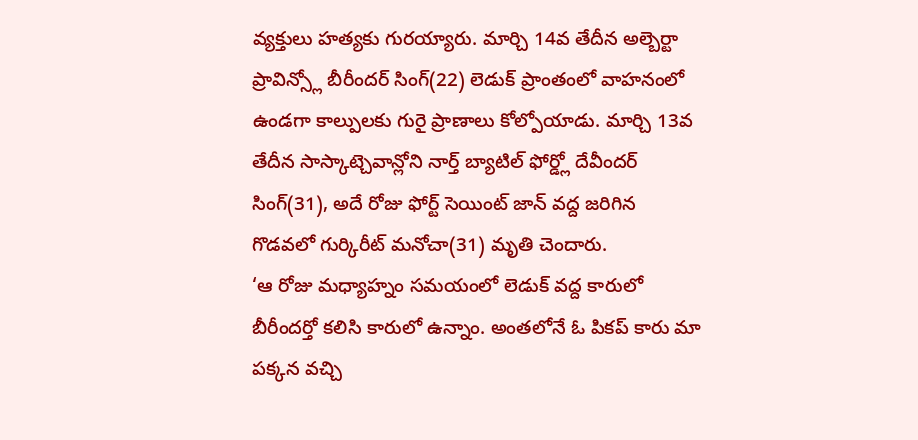వ్యక్తులు హత్యకు గురయ్యారు. మార్చి 14వ తేదీన అల్బెర్టా ప్రావిన్స్లో బీరీందర్ సింగ్(22) లెడుక్ ప్రాంతంలో వాహనంలో ఉండగా కాల్పులకు గురై ప్రాణాలు కోల్పోయాడు. మార్చి 13వ తేదీన సాస్కాట్చెవాన్లోని నార్త్ బ్యాటిల్ ఫోర్డ్లో దేవీందర్ సింగ్(31), అదే రోజు ఫోర్ట్ సెయింట్ జాన్ వద్ద జరిగిన గొడవలో గుర్కిరీట్ మనోచా(31) మృతి చెందారు.
‘ఆ రోజు మధ్యాహ్నం సమయంలో లెడుక్ వద్ద కారులో బీరీందర్తో కలిసి కారులో ఉన్నాం. అంతలోనే ఓ పికప్ కారు మా పక్కన వచ్చి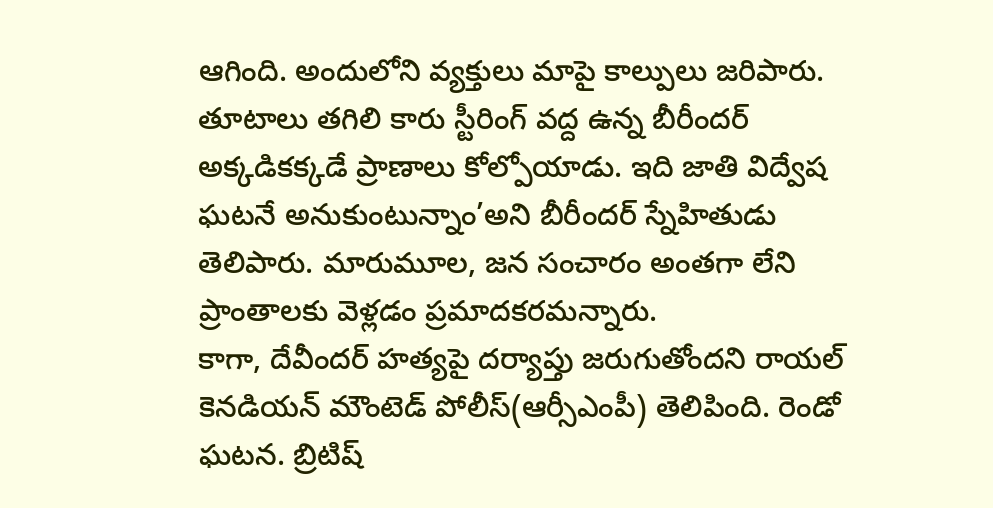ఆగింది. అందులోని వ్యక్తులు మాపై కాల్పులు జరిపారు. తూటాలు తగిలి కారు స్టీరింగ్ వద్ద ఉన్న బీరీందర్ అక్కడికక్కడే ప్రాణాలు కోల్పోయాడు. ఇది జాతి విద్వేష ఘటనే అనుకుంటున్నాం’అని బీరీందర్ స్నేహితుడు తెలిపారు. మారుమూల, జన సంచారం అంతగా లేని ప్రాంతాలకు వెళ్లడం ప్రమాదకరమన్నారు.
కాగా, దేవీందర్ హత్యపై దర్యాప్తు జరుగుతోందని రాయల్ కెనడియన్ మౌంటెడ్ పోలీస్(ఆర్సీఎంపీ) తెలిపింది. రెండో ఘటన. బ్రిటిష్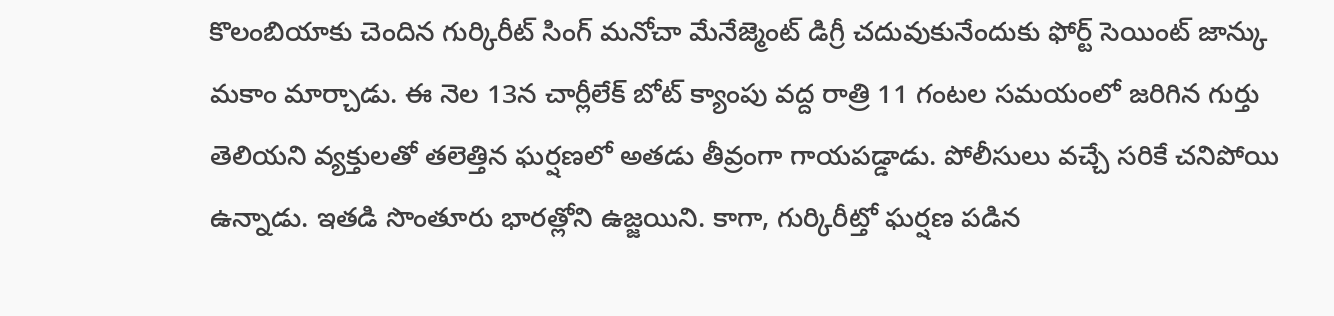కొలంబియాకు చెందిన గుర్కిరీట్ సింగ్ మనోచా మేనేజ్మెంట్ డిగ్రీ చదువుకునేందుకు ఫోర్ట్ సెయింట్ జాన్కు మకాం మార్చాడు. ఈ నెల 13న చార్లీలేక్ బోట్ క్యాంపు వద్ద రాత్రి 11 గంటల సమయంలో జరిగిన గుర్తు తెలియని వ్యక్తులతో తలెత్తిన ఘర్షణలో అతడు తీవ్రంగా గాయపడ్డాడు. పోలీసులు వచ్చే సరికే చనిపోయి ఉన్నాడు. ఇతడి సొంతూరు భారత్లోని ఉజ్జయిని. కాగా, గుర్కిరీట్తో ఘర్షణ పడిన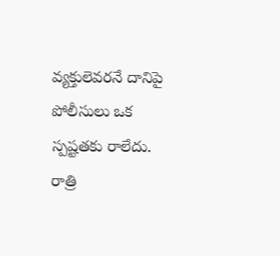వ్యక్తులెవరనే దానిపై పోలీసులు ఒక స్పష్టతకు రాలేదు.
రాత్రి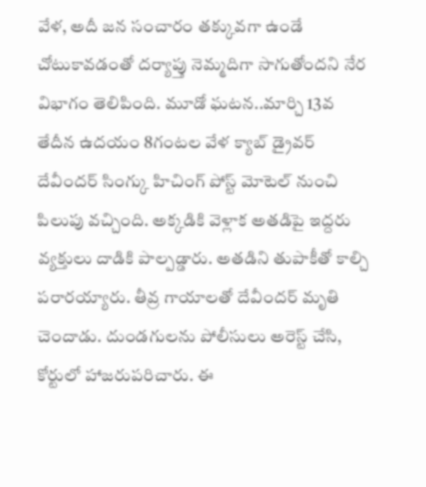వేళ, అదీ జన సంచారం తక్కువగా ఉండే చోటుకావడంతో దర్యాప్తు నెమ్మదిగా సాగుతోందని నేర విభాగం తెలిపింది. మూడో ఘటన..మార్చి 13వ తేదీన ఉదయం 8గంటల వేళ క్యాబ్ డ్రైవర్ దేవీందర్ సింగ్కు హిచింగ్ పోస్ట్ మోటెల్ నుంచి పిలుపు వచ్చింది. అక్కడికి వెళ్లాక అతడిపై ఇద్దరు వ్యక్తులు దాడికి పాల్పడ్డారు. అతడిని తుపాకీతో కాల్చి పరారయ్యారు. తీవ్ర గాయాలతో దేవీందర్ మృతి చెందాడు. దుండగులను పోలీసులు అరెస్ట్ చేసి, కోర్టులో హాజరుపరిచారు. ఈ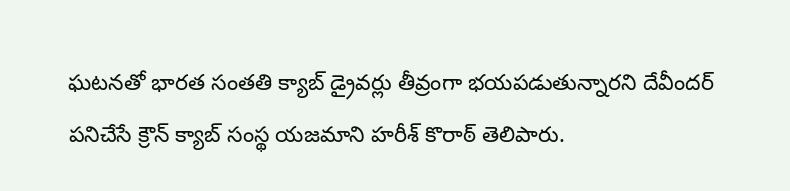ఘటనతో భారత సంతతి క్యాబ్ డ్రైవర్లు తీవ్రంగా భయపడుతున్నారని దేవీందర్ పనిచేసే క్రౌన్ క్యాబ్ సంస్థ యజమాని హరీశ్ కొరాఠ్ తెలిపారు.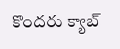కొందరు క్యాబ్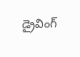డ్రైవింగ్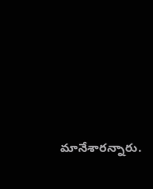మానేశారన్నారు.